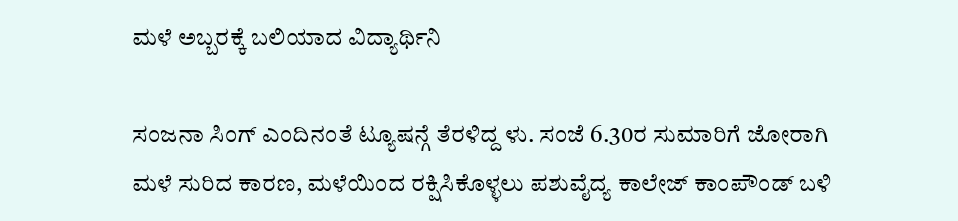ಮಳೆ ಅಬ್ಬರಕ್ಕೆ ಬಲಿಯಾದ ವಿದ್ಯಾರ್ಥಿನಿ

ಸಂಜನಾ ಸಿಂಗ್ ಎಂದಿನಂತೆ ಟ್ಯೂಷನ್ಗೆ ತೆರಳಿದ್ದ ಳು. ಸಂಜೆ 6.30ರ ಸುಮಾರಿಗೆ ಜೋರಾಗಿ ಮಳೆ ಸುರಿದ ಕಾರಣ, ಮಳೆಯಿಂದ ರಕ್ಷಿಸಿಕೊಳ್ಳಲು ಪಶುವೈದ್ಯ ಕಾಲೇಜ್ ಕಾಂಪೌಂಡ್ ಬಳಿ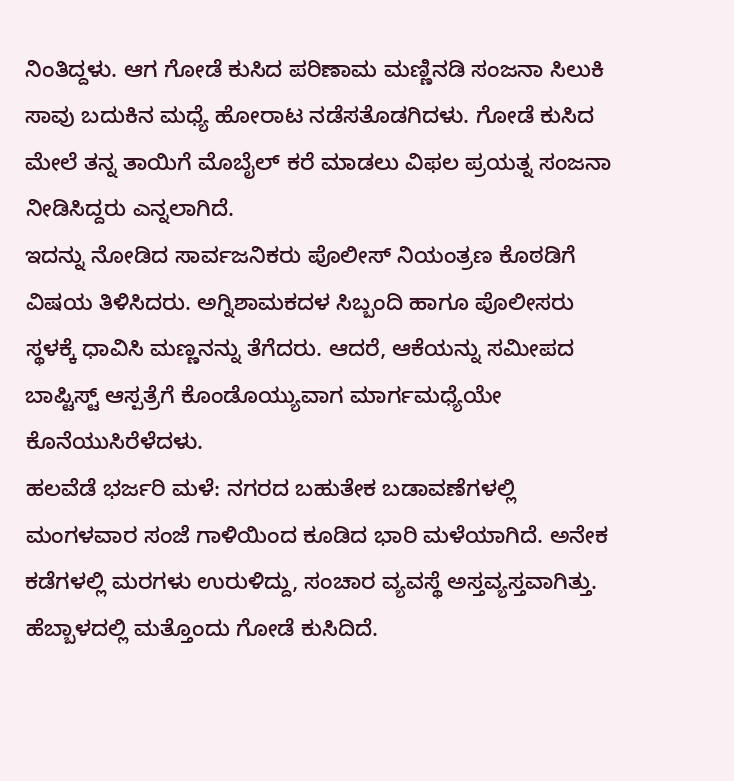ನಿಂತಿದ್ದಳು. ಆಗ ಗೋಡೆ ಕುಸಿದ ಪರಿಣಾಮ ಮಣ್ಣಿನಡಿ ಸಂಜನಾ ಸಿಲುಕಿ ಸಾವು ಬದುಕಿನ ಮಧ್ಯೆ ಹೋರಾಟ ನಡೆಸತೊಡಗಿದಳು. ಗೋಡೆ ಕುಸಿದ ಮೇಲೆ ತನ್ನ ತಾಯಿಗೆ ಮೊಬೈಲ್ ಕರೆ ಮಾಡಲು ವಿಫಲ ಪ್ರಯತ್ನ ಸಂಜನಾ ನೀಡಿಸಿದ್ದರು ಎನ್ನಲಾಗಿದೆ.
ಇದನ್ನು ನೋಡಿದ ಸಾರ್ವಜನಿಕರು ಪೊಲೀಸ್ ನಿಯಂತ್ರಣ ಕೊಠಡಿಗೆ ವಿಷಯ ತಿಳಿಸಿದರು. ಅಗ್ನಿಶಾಮಕದಳ ಸಿಬ್ಬಂದಿ ಹಾಗೂ ಪೊಲೀಸರು ಸ್ಥಳಕ್ಕೆ ಧಾವಿಸಿ ಮಣ್ಣನನ್ನು ತೆಗೆದರು. ಆದರೆ, ಆಕೆಯನ್ನು ಸಮೀಪದ ಬಾಪ್ಟಿಸ್ಟ್ ಆಸ್ಪತ್ರೆಗೆ ಕೊಂಡೊಯ್ಯುವಾಗ ಮಾರ್ಗಮಧ್ಯೆಯೇ ಕೊನೆಯುಸಿರೆಳೆದಳು.
ಹಲವೆಡೆ ಭರ್ಜರಿ ಮಳೆ: ನಗರದ ಬಹುತೇಕ ಬಡಾವಣೆಗಳಲ್ಲಿ ಮಂಗಳವಾರ ಸಂಜೆ ಗಾಳಿಯಿಂದ ಕೂಡಿದ ಭಾರಿ ಮಳೆಯಾಗಿದೆ. ಅನೇಕ ಕಡೆಗಳಲ್ಲಿ ಮರಗಳು ಉರುಳಿದ್ದು, ಸಂಚಾರ ವ್ಯವಸ್ಥೆ ಅಸ್ತವ್ಯಸ್ತವಾಗಿತ್ತು. ಹೆಬ್ಬಾಳದಲ್ಲಿ ಮತ್ತೊಂದು ಗೋಡೆ ಕುಸಿದಿದೆ.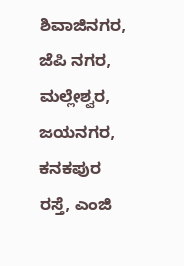ಶಿವಾಜಿನಗರ, ಜೆಪಿ ನಗರ, ಮಲ್ಲೇಶ್ವರ, ಜಯನಗರ, ಕನಕಪುರ ರಸ್ತೆ, ಎಂಜಿ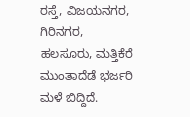ರಸ್ತೆ, ವಿಜಯನಗರ, ಗಿರಿನಗರ, ಹಲಸೂರು, ಮತ್ತಿಕೆರೆ ಮುಂತಾದೆಡೆ ಭರ್ಜರಿ ಮಳೆ ಬಿದ್ದಿದೆ.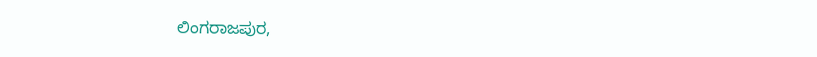ಲಿಂಗರಾಜಪುರ,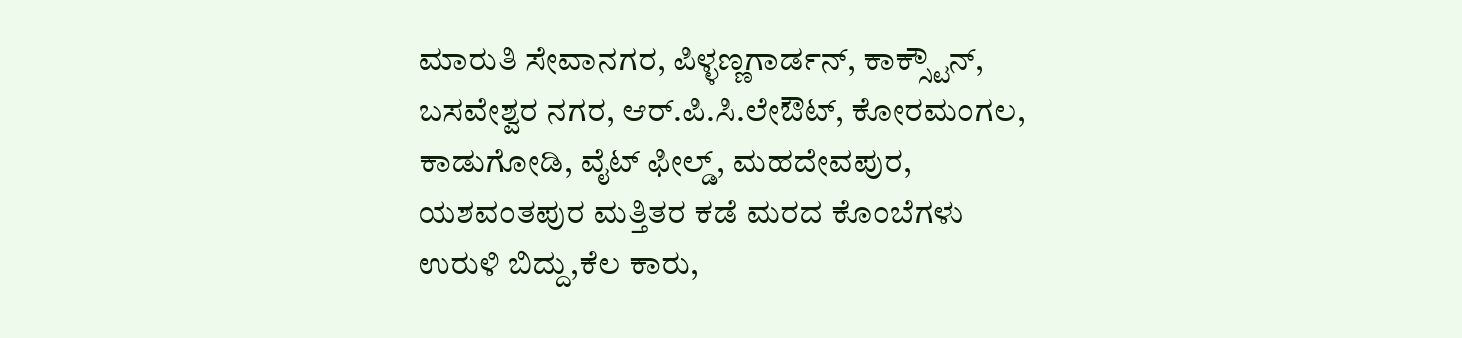ಮಾರುತಿ ಸೇವಾನಗರ, ಪಿಳ್ಳಣ್ಣಗಾರ್ಡನ್, ಕಾಕ್ಸ್ಟೌನ್, ಬಸವೇಶ್ವರ ನಗರ, ಆರ್.ಪಿ.ಸಿ.ಲೇಔಟ್, ಕೋರಮಂಗಲ, ಕಾಡುಗೋಡಿ, ವೈಟ್ ಫೀಲ್ಡ್, ಮಹದೇವಪುರ, ಯಶವಂತಪುರ ಮತ್ತಿತರ ಕಡೆ ಮರದ ಕೊಂಬೆಗಳು ಉರುಳಿ ಬಿದ್ದು,ಕೆಲ ಕಾರು,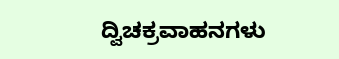ದ್ವಿಚಕ್ರವಾಹನಗಳು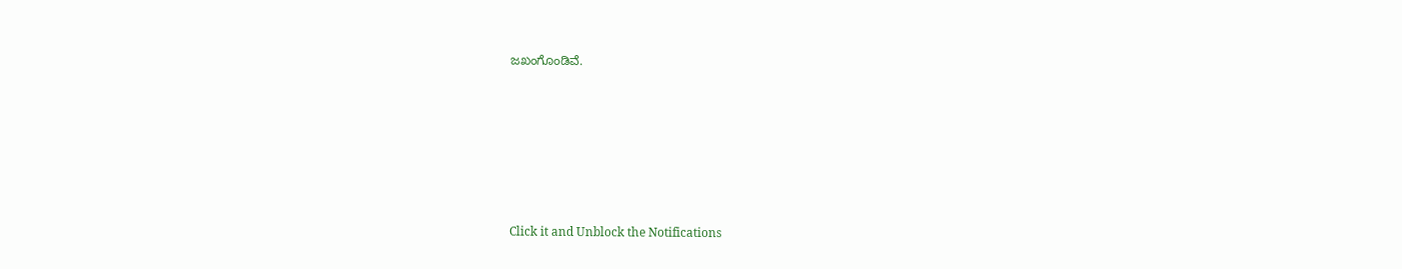ಜಖಂಗೊಂಡಿವೆ.












Click it and Unblock the Notifications